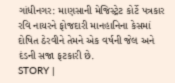ગાંધીનગર: માણસાની મેજિસ્ટ્રેટ કોર્ટે પત્રકાર રવિ નાયરને ફોજદારી માનહાનિના કેસમાં દોષિત ઠેરવીને તેમને એક વર્ષની જેલ અને દંડની સજા ફટકારી છે.
STORY |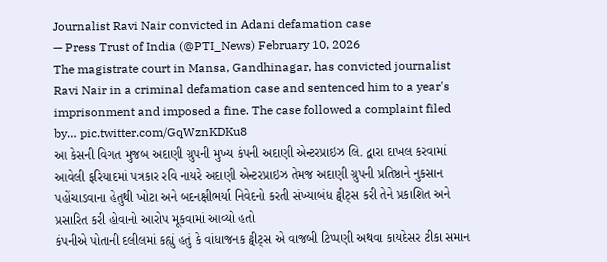Journalist Ravi Nair convicted in Adani defamation case
— Press Trust of India (@PTI_News) February 10, 2026
The magistrate court in Mansa, Gandhinagar, has convicted journalist Ravi Nair in a criminal defamation case and sentenced him to a year's imprisonment and imposed a fine. The case followed a complaint filed by… pic.twitter.com/GqWznKDKu8
આ કેસની વિગત મુજબ અદાણી ગ્રુપની મુખ્ય કંપની અદાણી એન્ટરપ્રાઇઝ લિ. દ્વારા દાખલ કરવામાં આવેલી ફરિયાદમાં પત્રકાર રવિ નાયરે અદાણી એન્ટરપ્રાઇઝ તેમજ અદાણી ગ્રુપની પ્રતિષ્ઠાને નુકસાન પહોંચાડવાના હેતુથી ખોટા અને બદનક્ષીભર્યા નિવેદનો કરતી સંખ્યાબંધ ટ્વીટ્સ કરી તેને પ્રકાશિત અને પ્રસારિત કરી હોવાનો આરોપ મૂકવામાં આવ્યો હતો
કંપનીએ પોતાની દલીલમાં કહ્યું હતું કે વાંધાજનક ટ્વીટ્સ એ વાજબી ટિપ્પણી અથવા કાયદેસર ટીકા સમાન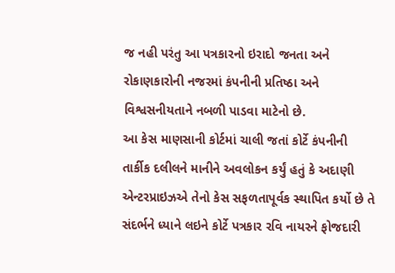જ નહી પરંતુ આ પત્રકારનો ઇરાદો જનતા અને રોકાણકારોની નજરમાં કંપનીની પ્રતિષ્ઠા અને વિશ્વસનીયતાને નબળી પાડવા માટેનો છે.
આ કેસ માણસાની કોર્ટમાં ચાલી જતાં કોર્ટે કંપનીની તાર્કીક દલીલને માનીને અવલોકન કર્યું હતું કે અદાણી એન્ટરપ્રાઇઝએ તેનો કેસ સફળતાપૂર્વક સ્થાપિત કર્યો છે તે સંદર્ભને ધ્યાને લઇને કોર્ટે પત્રકાર રવિ નાયરને ફોજદારી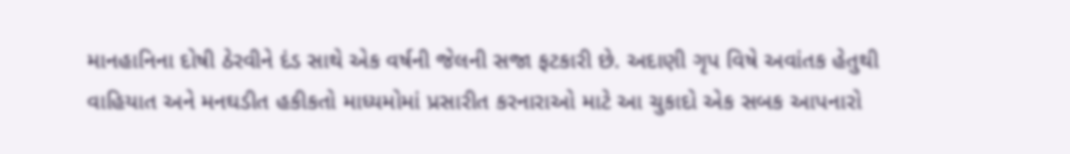માનહાનિના દોષી ઠેરવીને દંડ સાથે એક વર્ષની જેલની સજા ફટકારી છે. અદાણી ગૃપ વિષે અવાંતક હેતુથી વાહિયાત અને મનઘડીત હકીકતો માધ્યમોમાં પ્રસારીત કરનારાઓ માટે આ ચુકાદો એક સબક આપનારો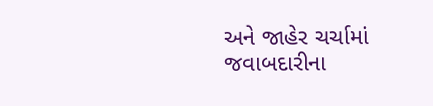અને જાહેર ચર્ચામાં જવાબદારીના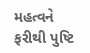મહત્વને ફરીથી પુષ્ટિ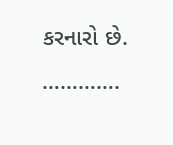કરનારો છે.
………….